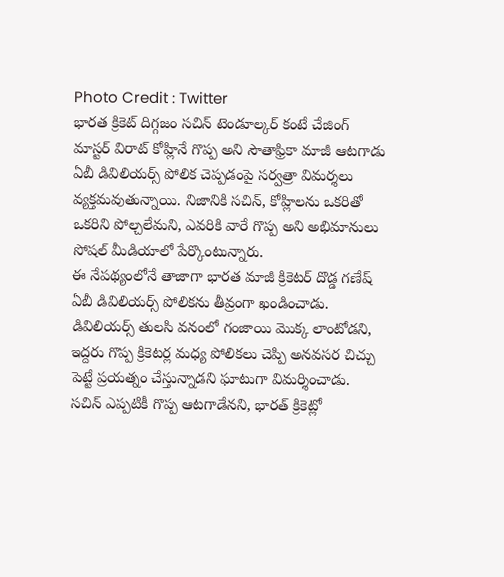Photo Credit : Twitter
భారత క్రికెట్ దిగ్గజం సచిన్ టెండూల్కర్ కంటే చేజింగ్ మాస్టర్ విరాట్ కోహ్లినే గొప్ప అని సౌతాఫ్రికా మాజీ ఆటగాడు ఏబీ డివిలియర్స్ పోలిక చెప్పడంపై సర్వత్రా విమర్శలు వ్యక్తమవుతున్నాయి. నిజానికి సచిన్, కోహ్లిలను ఒకరితో ఒకరిని పోల్చలేమని, ఎవరికి వారే గొప్ప అని అభిమానులు సోషల్ మీడియాలో పేర్కొంటున్నారు.
ఈ నేపథ్యంలోనే తాజాగా భారత మాజీ క్రికెటర్ దొడ్డ గణేష్ ఏబీ డివిలియర్స్ పోలికను తీవ్రంగా ఖండించాడు. డివిలియర్స్ తులసి వనంలో గంజాయి మొక్క లాంటోడని, ఇద్దరు గొప్ప క్రికెటర్ల మధ్య పోలికలు చెప్పి అనవసర చిచ్చు పెట్టే ప్రయత్నం చేస్తున్నాడని ఘాటుగా విమర్శించాడు.
సచిన్ ఎప్పటికీ గొప్ప ఆటగాడేనని, భారత్ క్రికెట్లో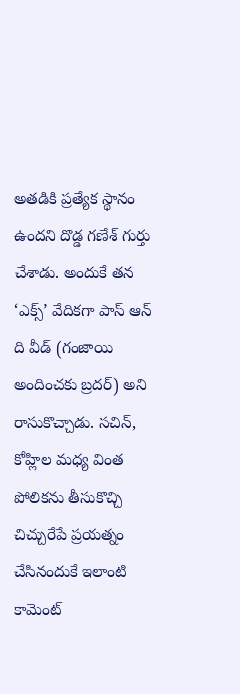అతడికి ప్రత్యేక స్థానం ఉందని దొడ్డ గణేశ్ గుర్తు చేశాడు. అందుకే తన ‘ఎక్స్’ వేదికగా పాస్ ఆన్ ది వీడ్ (గంజాయి అందించకు బ్రదర్) అని రాసుకొచ్చాడు. సచిన్, కోహ్లిల మధ్య వింత పోలికను తీసుకొచ్చి చిచ్చురేపే ప్రయత్నం చేసినందుకే ఇలాంటి కామెంట్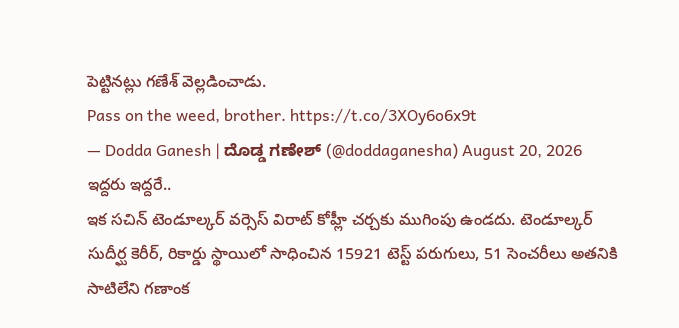పెట్టినట్లు గణేశ్ వెల్లడించాడు.
Pass on the weed, brother. https://t.co/3XOy6o6x9t
— Dodda Ganesh | ದೊಡ್ಡ ಗಣೇಶ್ (@doddaganesha) August 20, 2026
ఇద్దరు ఇద్దరే..
ఇక సచిన్ టెండూల్కర్ వర్సెస్ విరాట్ కోహ్లీ చర్చకు ముగింపు ఉండదు. టెండూల్కర్ సుదీర్ఘ కెరీర్, రికార్డు స్థాయిలో సాధించిన 15921 టెస్ట్ పరుగులు, 51 సెంచరీలు అతనికి సాటిలేని గణాంక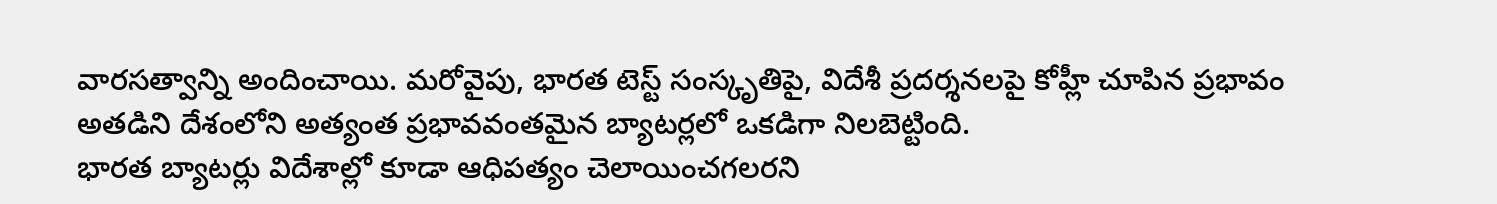వారసత్వాన్ని అందించాయి. మరోవైపు, భారత టెస్ట్ సంస్కృతిపై, విదేశీ ప్రదర్శనలపై కోహ్లీ చూపిన ప్రభావం అతడిని దేశంలోని అత్యంత ప్రభావవంతమైన బ్యాటర్లలో ఒకడిగా నిలబెట్టింది.
భారత బ్యాటర్లు విదేశాల్లో కూడా ఆధిపత్యం చెలాయించగలరని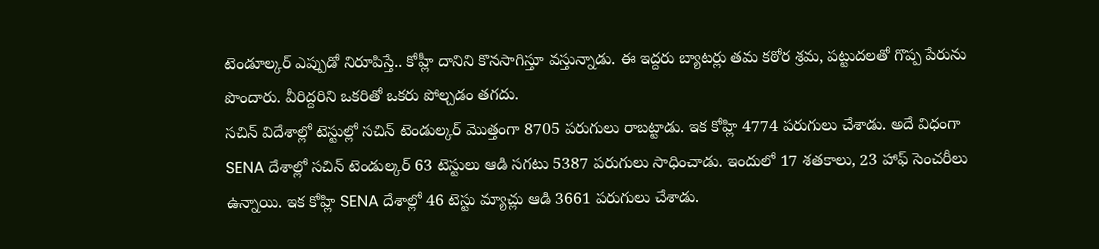టెండూల్కర్ ఎప్పుడో నిరూపిస్తే.. కోహ్లీ దానిని కొనసాగిస్తూ వస్తున్నాడు. ఈ ఇద్దరు బ్యాటర్లు తమ కఠోర శ్రమ, పట్టుదలతో గొప్ప పేరును పొందారు. వీరిద్దరిని ఒకరితో ఒకరు పోల్చడం తగదు.
సచిన్ విదేశాల్లో టెస్టుల్లో సచిన్ టెండుల్కర్ మొత్తంగా 8705 పరుగులు రాబట్టాడు. ఇక కోహ్లి 4774 పరుగులు చేశాడు. అదే విధంగా SENA దేశాల్లో సచిన్ టెండుల్కర్ 63 టెస్టులు ఆడి సగటు 5387 పరుగులు సాధించాడు. ఇందులో 17 శతకాలు, 23 హాఫ్ సెంచరీలు ఉన్నాయి. ఇక కోహ్లి SENA దేశాల్లో 46 టెస్టు మ్యాచ్లు ఆడి 3661 పరుగులు చేశాడు.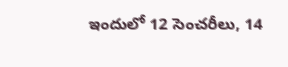ఇందులో 12 సెంచరీలు, 14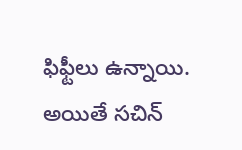ఫిఫ్టీలు ఉన్నాయి.
అయితే సచిన్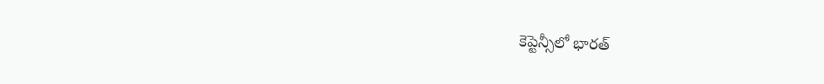కెప్టెన్సీలో భారత్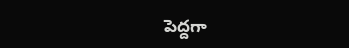పెద్దగా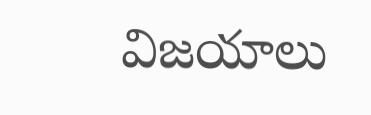విజయాలు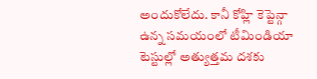అందుకోలేదు. కానీ కోహ్లి కెప్టెన్గా ఉన్న సమయంలో టీమిండియా టెస్టుల్లో అత్యుత్తమ దశకు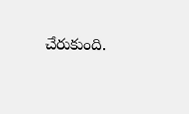చేరుకుంది.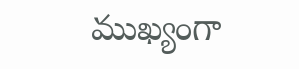ముఖ్యంగా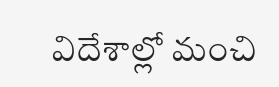విదేశాల్లో మంచి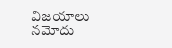విజయాలు నమోదు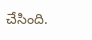చేసింది.